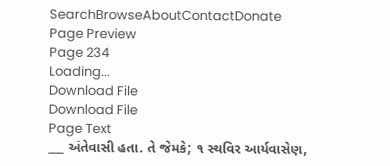SearchBrowseAboutContactDonate
Page Preview
Page 234
Loading...
Download File
Download File
Page Text
___ અંતેવાસી હતા. તે જેમકે; ૧ સ્થવિર આર્યવાસેણ,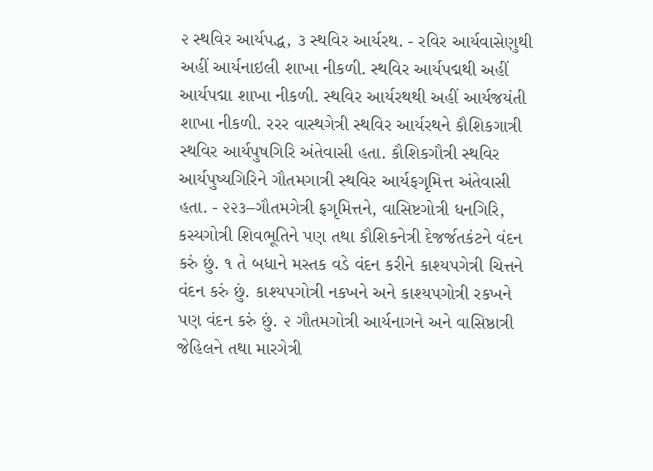૨ સ્થવિર આર્યપદ્ધ, ૩ સ્થવિર આર્યરથ. - રવિર આર્યવાસેણુથી અહીં આર્યનાઇલી શાખા નીકળી. સ્થવિર આર્યપદ્મથી અહીં આર્યપદ્મા શાખા નીકળી. સ્થવિર આર્યરથથી અહીં આર્યજયંતી શાખા નીકળી. રરર વાસ્થગેત્રી સ્થવિર આર્યરથને કૌશિકગાત્રી સ્થવિર આર્યપુષગિરિ અંતેવાસી હતા. કૌશિકગૌત્રી સ્થવિર આર્યપુષ્યગિરિને ગૌતમગાત્રી સ્થવિર આર્યફગૃમિત્ત અંતેવાસી હતા. - ૨૨૩–ગૌતમગેત્રી ફગૃમિત્તને, વાસિષ્ટગોત્રી ધનગિરિ, કસ્યગોત્રી શિવભૂતિને પણ તથા કૌશિકનેત્રી દેજર્જતકંટને વંદન કરું છું. ૧ તે બધાને મસ્તક વડે વંદન કરીને કાશ્યપગેત્રી ચિત્તને વંદન કરું છું. કાશ્યપગોત્રી નકખને અને કાશ્યપગોત્રી રકખને પણ વંદન કરું છું. ૨ ગૌતમગોત્રી આર્યનાગને અને વાસિષ્ઠાત્રી જેહિલને તથા મારગેત્રી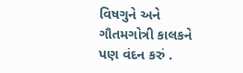વિષગુને અને ગૌતમગોત્રી કાલકને પણ વંદન કરું .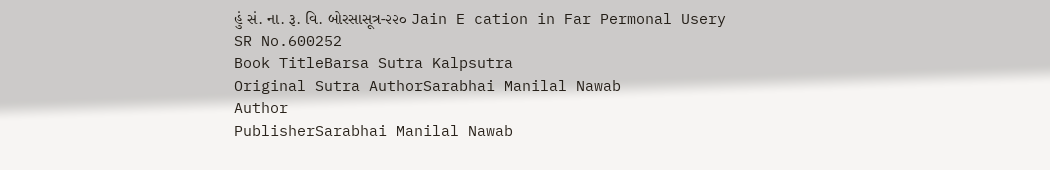હું સં. ના. રૂ. વિ. બોરસાસૂત્ર-૨૨૦ Jain E cation in Far Permonal Usery
SR No.600252
Book TitleBarsa Sutra Kalpsutra
Original Sutra AuthorSarabhai Manilal Nawab
Author
PublisherSarabhai Manilal Nawab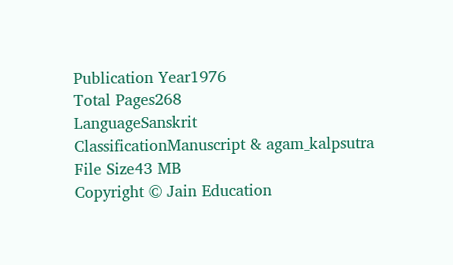Publication Year1976
Total Pages268
LanguageSanskrit
ClassificationManuscript & agam_kalpsutra
File Size43 MB
Copyright © Jain Education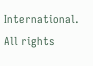International. All rights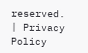reserved. | Privacy Policy